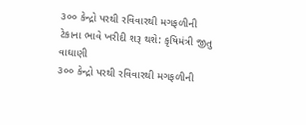૩૦૦ કેન્દ્રો પરથી રવિવારથી મગફળીની ટેકાના ભાવે ખરીદી શરૂ થશે: કૃષિમંત્રી જીતુ વાઘાણી
૩૦૦ કેન્દ્રો પરથી રવિવારથી મગફળીની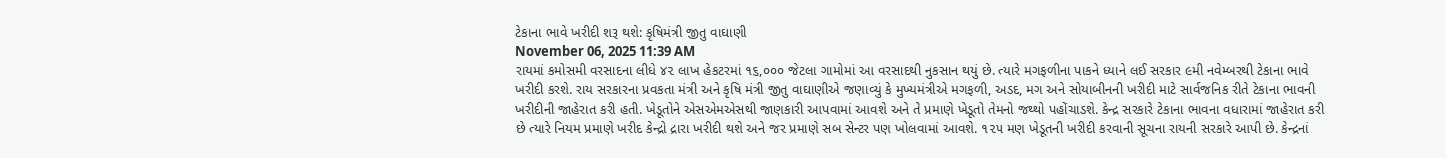ટેકાના ભાવે ખરીદી શરૂ થશે: કૃષિમંત્રી જીતુ વાઘાણી
November 06, 2025 11:39 AM
રાયમાં કમોસમી વરસાદના લીધે ૪૨ લાખ હેકટરમાં ૧૬,૦૦૦ જેટલા ગામોમાં આ વરસાદથી નુકસાન થયું છે. ત્યારે મગફળીના પાકને ધ્યાને લઈ સરકાર ૯મી નવેમ્બરથી ટેકાના ભાવે ખરીદી કરશે. રાય સરકારના પ્રવકતા મંત્રી અને કૃષિ મંત્રી જીતુ વાઘાણીએ જણાવ્યું કે મુખ્યમંત્રીએ મગફળી, અડદ, મગ અને સોયાબીનની ખરીદી માટે સાર્વજનિક રીતે ટેકાના ભાવની ખરીદીની જાહેરાત કરી હતી. ખેડૂતોને એસએમએસથી જાણકારી આપવામાં આવશે અને તે પ્રમાણે ખેડૂતો તેમનો જથ્થો પહોંચાડશે. કેન્દ્ર સરકારે ટેકાના ભાવના વધારામાં જાહેરાત કરી છે ત્યારે નિયમ પ્રમાણે ખરીદ કેન્દ્રો દ્રારા ખરીદી થશે અને જર પ્રમાણે સબ સેન્ટર પણ ખોલવામાં આવશે. ૧૨૫ મણ ખેડૂતની ખરીદી કરવાની સૂચના રાયની સરકારે આપી છે. કેન્દ્રનાં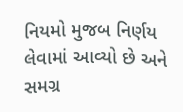નિયમો મુજબ નિર્ણય લેવામાં આવ્યો છે અને સમગ્ર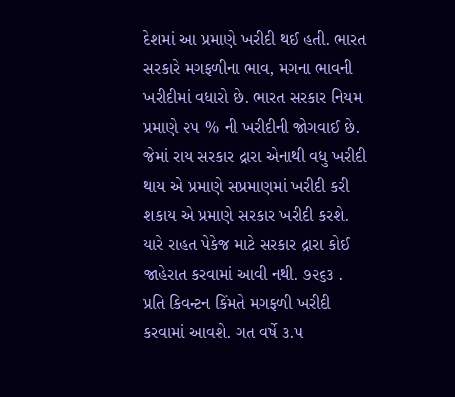દેશમાં આ પ્રમાણે ખરીદી થઈ હતી. ભારત સરકારે મગફળીના ભાવ, મગના ભાવની ખરીદીમાં વધારો છે. ભારત સરકાર નિયમ પ્રમાણે ૨૫ % ની ખરીદીની જોગવાઈ છે. જેમાં રાય સરકાર દ્રારા એનાથી વધુ ખરીદી થાય એ પ્રમાણે સપ્રમાણમાં ખરીદી કરી શકાય એ પ્રમાણે સરકાર ખરીદી કરશે. યારે રાહત પેકેજ માટે સરકાર દ્રારા કોઈ જાહેરાત કરવામાં આવી નથી. ૭૨૬૩ . પ્રતિ કિવન્ટન કિંમતે મગફળી ખરીદી કરવામાં આવશે. ગત વર્ષે ૩.૫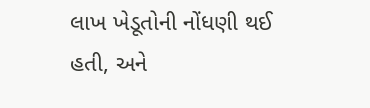લાખ ખેડૂતોની નોંધણી થઈ હતી, અને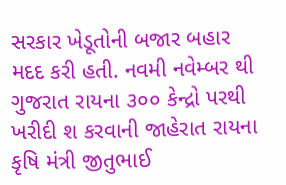સરકાર ખેડૂતોની બજાર બહાર મદદ કરી હતી. નવમી નવેમ્બર થી ગુજરાત રાયના ૩૦૦ કેન્દ્રો પરથી ખરીદી શ કરવાની જાહેરાત રાયના કૃષિ મંત્રી જીતુભાઈ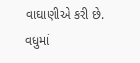વાઘાણીએ કરી છે. વધુમાં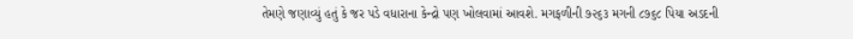તેમણે જણાવ્યું હતું કે જર પડે વધારાના કેન્દ્રો પણ ખોલવામાં આવશે. મગફળીની ૭૨૬૩ મગની ૮૭૬૮ પિયા અડદની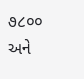૭૮૦૦ અને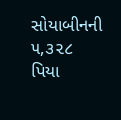સોયાબીનની ૫,૩૨૮ પિયા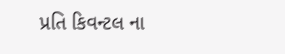પ્રતિ કિવન્ટલ ના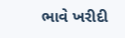ભાવે ખરીદી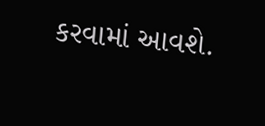કરવામાં આવશે.